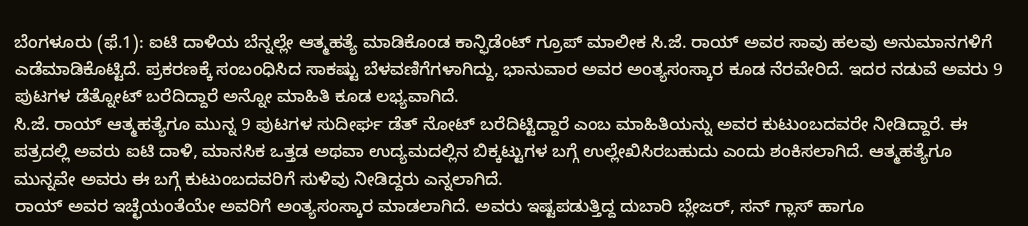ಬೆಂಗಳೂರು (ಫೆ.1): ಐಟಿ ದಾಳಿಯ ಬೆನ್ನಲ್ಲೇ ಆತ್ಮಹತ್ಯೆ ಮಾಡಿಕೊಂಡ ಕಾನ್ಫಿಡೆಂಟ್ ಗ್ರೂಪ್ ಮಾಲೀಕ ಸಿ.ಜೆ. ರಾಯ್ ಅವರ ಸಾವು ಹಲವು ಅನುಮಾನಗಳಿಗೆ ಎಡೆಮಾಡಿಕೊಟ್ಟಿದೆ. ಪ್ರಕರಣಕ್ಕೆ ಸಂಬಂಧಿಸಿದ ಸಾಕಷ್ಟು ಬೆಳವಣಿಗೆಗಳಾಗಿದ್ದು, ಭಾನುವಾರ ಅವರ ಅಂತ್ಯಸಂಸ್ಕಾರ ಕೂಡ ನೆರವೇರಿದೆ. ಇದರ ನಡುವೆ ಅವರು 9 ಪುಟಗಳ ಡೆತ್ನೋಟ್ ಬರೆದಿದ್ದಾರೆ ಅನ್ನೋ ಮಾಹಿತಿ ಕೂಡ ಲಭ್ಯವಾಗಿದೆ.
ಸಿ.ಜೆ. ರಾಯ್ ಆತ್ಮಹತ್ಯೆಗೂ ಮುನ್ನ 9 ಪುಟಗಳ ಸುದೀರ್ಘ ಡೆತ್ ನೋಟ್ ಬರೆದಿಟ್ಟಿದ್ದಾರೆ ಎಂಬ ಮಾಹಿತಿಯನ್ನು ಅವರ ಕುಟುಂಬದವರೇ ನೀಡಿದ್ದಾರೆ. ಈ ಪತ್ರದಲ್ಲಿ ಅವರು ಐಟಿ ದಾಳಿ, ಮಾನಸಿಕ ಒತ್ತಡ ಅಥವಾ ಉದ್ಯಮದಲ್ಲಿನ ಬಿಕ್ಕಟ್ಟುಗಳ ಬಗ್ಗೆ ಉಲ್ಲೇಖಿಸಿರಬಹುದು ಎಂದು ಶಂಕಿಸಲಾಗಿದೆ. ಆತ್ಮಹತ್ಯೆಗೂ ಮುನ್ನವೇ ಅವರು ಈ ಬಗ್ಗೆ ಕುಟುಂಬದವರಿಗೆ ಸುಳಿವು ನೀಡಿದ್ದರು ಎನ್ನಲಾಗಿದೆ.
ರಾಯ್ ಅವರ ಇಚ್ಛೆಯಂತೆಯೇ ಅವರಿಗೆ ಅಂತ್ಯಸಂಸ್ಕಾರ ಮಾಡಲಾಗಿದೆ. ಅವರು ಇಷ್ಟಪಡುತ್ತಿದ್ದ ದುಬಾರಿ ಬ್ಲೇಜರ್, ಸನ್ ಗ್ಲಾಸ್ ಹಾಗೂ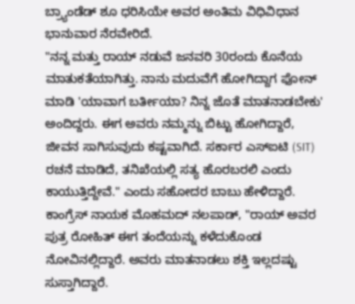ಬ್ರ್ಯಾಂಡೆಡ್ ಶೂ ಧರಿಸಿಯೇ ಅವರ ಅಂತಿಮ ವಿಧಿವಿಧಾನ ಭಾನುವಾರ ನೆರವೇರಿದೆ.
"ನನ್ನ ಮತ್ತು ರಾಯ್ ನಡುವೆ ಜನವರಿ 30ರಂದು ಕೊನೆಯ ಮಾತುಕತೆಯಾಗಿತ್ತು. ನಾನು ಮದುವೆಗೆ ಹೋಗಿದ್ದಾಗ ಫೋನ್ ಮಾಡಿ 'ಯಾವಾಗ ಬರ್ತೀಯಾ? ನಿನ್ನ ಜೊತೆ ಮಾತನಾಡಬೇಕು' ಅಂದಿದ್ದರು. ಈಗ ಅವರು ನಮ್ಮನ್ನು ಬಿಟ್ಟು ಹೋಗಿದ್ದಾರೆ, ಜೀವನ ಸಾಗಿಸುವುದು ಕಷ್ಟವಾಗಿದೆ. ಸರ್ಕಾರ ಎಸ್ಐಟಿ (SIT) ರಚನೆ ಮಾಡಿದೆ, ತನಿಖೆಯಲ್ಲಿ ಸತ್ಯ ಹೊರಬರಲಿ ಎಂದು ಕಾಯುತ್ತಿದ್ದೇವೆ." ಎಂದು ಸಹೋದರ ಬಾಬು ಹೇಳಿದ್ದಾರೆ.
ಕಾಂಗ್ರೆಸ್ ನಾಯಕ ಮೊಹಮದ್ ನಲಪಾಡ್, "ರಾಯ್ ಅವರ ಪುತ್ರ ರೋಹಿತ್ ಈಗ ತಂದೆಯನ್ನು ಕಳೆದುಕೊಂಡ ನೋವಿನಲ್ಲಿದ್ದಾರೆ. ಅವರು ಮಾತನಾಡಲು ಶಕ್ತಿ ಇಲ್ಲದಷ್ಟು ಸುಸ್ತಾಗಿದ್ದಾರೆ.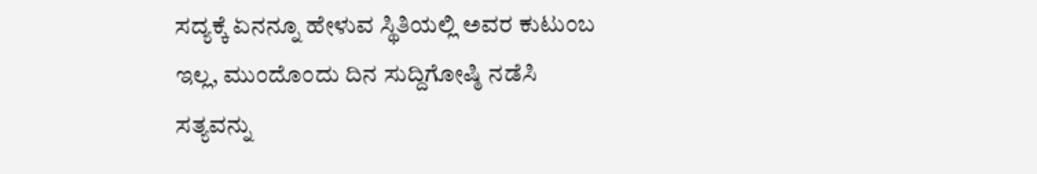ಸದ್ಯಕ್ಕೆ ಏನನ್ನೂ ಹೇಳುವ ಸ್ಥಿತಿಯಲ್ಲಿ ಅವರ ಕುಟುಂಬ ಇಲ್ಲ, ಮುಂದೊಂದು ದಿನ ಸುದ್ದಿಗೋಷ್ಠಿ ನಡೆಸಿ ಸತ್ಯವನ್ನು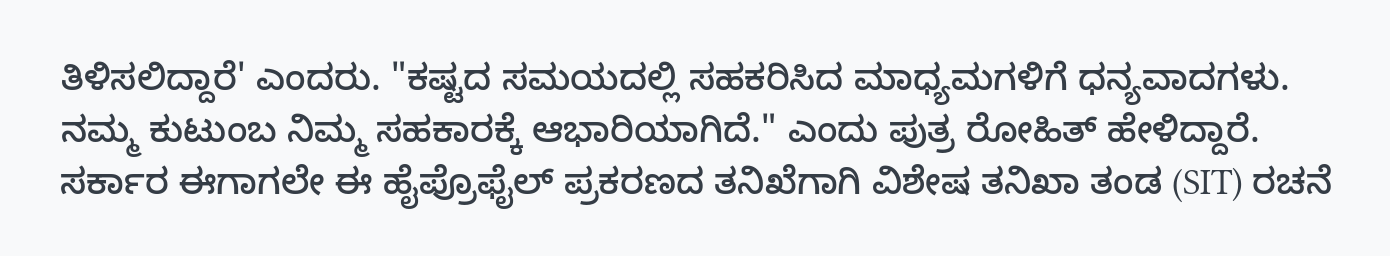ತಿಳಿಸಲಿದ್ದಾರೆ' ಎಂದರು. "ಕಷ್ಟದ ಸಮಯದಲ್ಲಿ ಸಹಕರಿಸಿದ ಮಾಧ್ಯಮಗಳಿಗೆ ಧನ್ಯವಾದಗಳು. ನಮ್ಮ ಕುಟುಂಬ ನಿಮ್ಮ ಸಹಕಾರಕ್ಕೆ ಆಭಾರಿಯಾಗಿದೆ." ಎಂದು ಪುತ್ರ ರೋಹಿತ್ ಹೇಳಿದ್ದಾರೆ.
ಸರ್ಕಾರ ಈಗಾಗಲೇ ಈ ಹೈಪ್ರೊಫೈಲ್ ಪ್ರಕರಣದ ತನಿಖೆಗಾಗಿ ವಿಶೇಷ ತನಿಖಾ ತಂಡ (SIT) ರಚನೆ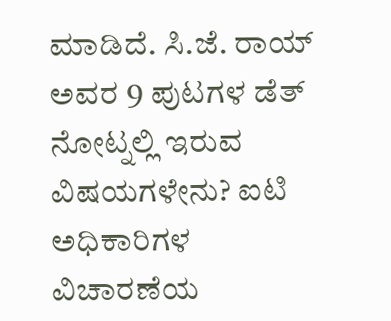ಮಾಡಿದೆ. ಸಿ.ಜೆ. ರಾಯ್ ಅವರ 9 ಪುಟಗಳ ಡೆತ್ ನೋಟ್ನಲ್ಲಿ ಇರುವ ವಿಷಯಗಳೇನು? ಐಟಿ ಅಧಿಕಾರಿಗಳ ವಿಚಾರಣೆಯ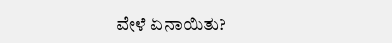ವೇಳೆ ಏನಾಯಿತು?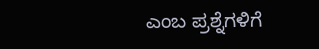ಎಂಬ ಪ್ರಶ್ನೆಗಳಿಗೆ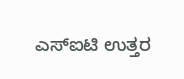ಎಸ್ಐಟಿ ಉತ್ತರ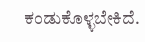ಕಂಡುಕೊಳ್ಳಬೇಕಿದೆ.